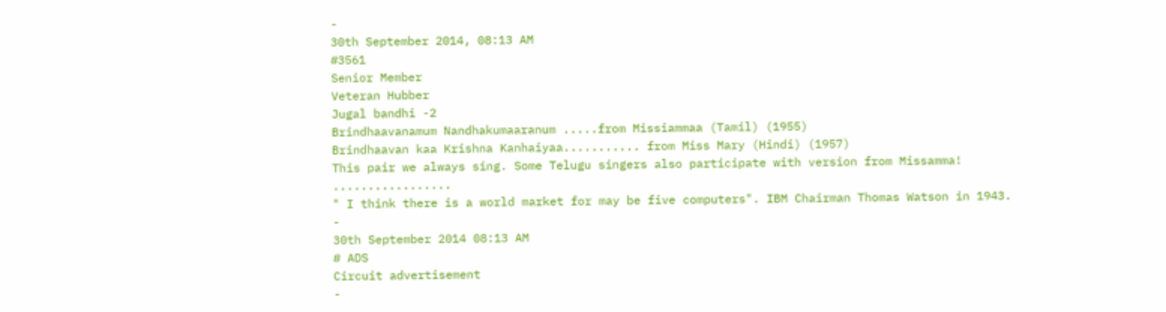-
30th September 2014, 08:13 AM
#3561
Senior Member
Veteran Hubber
Jugal bandhi -2
Brindhaavanamum Nandhakumaaranum .....from Missiammaa (Tamil) (1955)
Brindhaavan kaa Krishna Kanhaiyaa........... from Miss Mary (Hindi) (1957)
This pair we always sing. Some Telugu singers also participate with version from Missamma!
.................
" I think there is a world market for may be five computers". IBM Chairman Thomas Watson in 1943.
-
30th September 2014 08:13 AM
# ADS
Circuit advertisement
-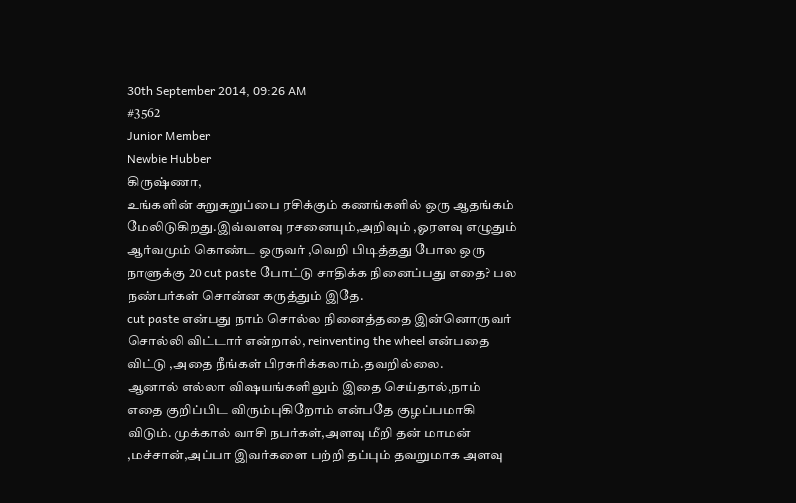30th September 2014, 09:26 AM
#3562
Junior Member
Newbie Hubber
கிருஷ்ணா,
உங்களின் சுறுசுறுப்பை ரசிக்கும் கணங்களில் ஒரு ஆதங்கம் மேலிடுகிறது.இவ்வளவு ரசனையும்,அறிவும் ,ஓரளவு எழுதும் ஆர்வமும் கொண்ட ஒருவர் ,வெறி பிடித்தது போல ஒரு நாளுக்கு 20 cut paste போட்டு சாதிக்க நினைப்பது எதை? பல நண்பர்கள் சொன்ன கருத்தும் இதே.
cut paste என்பது நாம் சொல்ல நினைத்ததை இன்னொருவர் சொல்லி விட்டார் என்றால், reinventing the wheel என்பதை விட்டு ,அதை நீங்கள் பிரசுரிக்கலாம்.தவறில்லை.
ஆனால் எல்லா விஷயங்களிலும் இதை செய்தால்,நாம் எதை குறிப்பிட விரும்புகிறோம் என்பதே குழப்பமாகி விடும். முக்கால் வாசி நபர்கள்,அளவு மீறி தன் மாமன் ,மச்சான்,அப்பா இவர்களை பற்றி தப்பும் தவறுமாக அளவு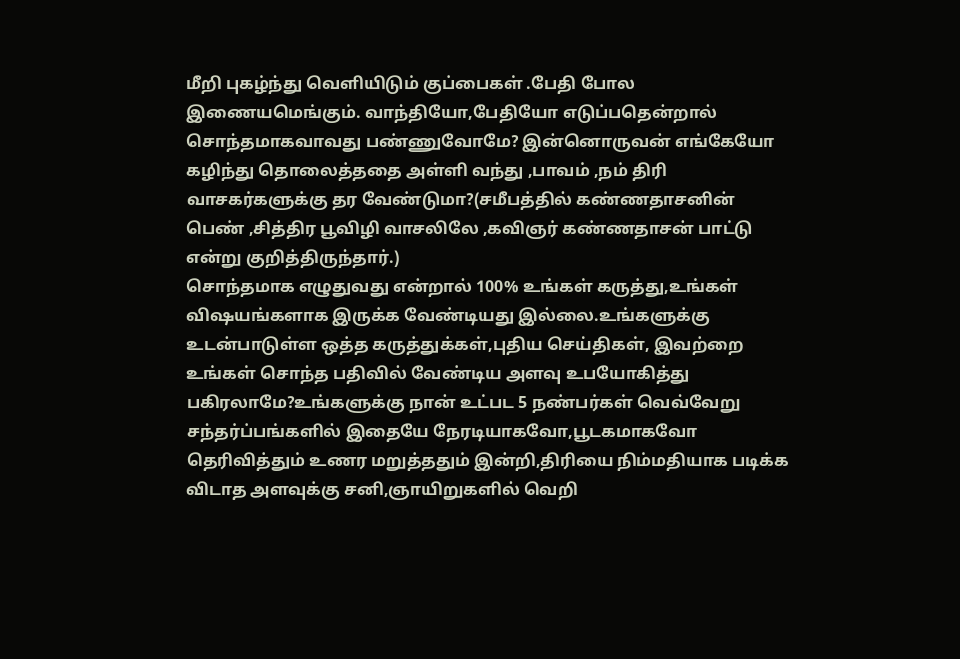மீறி புகழ்ந்து வெளியிடும் குப்பைகள் .பேதி போல இணையமெங்கும். வாந்தியோ,பேதியோ எடுப்பதென்றால் சொந்தமாகவாவது பண்ணுவோமே? இன்னொருவன் எங்கேயோ கழிந்து தொலைத்ததை அள்ளி வந்து ,பாவம் ,நம் திரி வாசகர்களுக்கு தர வேண்டுமா?(சமீபத்தில் கண்ணதாசனின் பெண் ,சித்திர பூவிழி வாசலிலே ,கவிஞர் கண்ணதாசன் பாட்டு என்று குறித்திருந்தார்.)
சொந்தமாக எழுதுவது என்றால் 100% உங்கள் கருத்து,உங்கள் விஷயங்களாக இருக்க வேண்டியது இல்லை.உங்களுக்கு உடன்பாடுள்ள ஒத்த கருத்துக்கள்,புதிய செய்திகள், இவற்றை உங்கள் சொந்த பதிவில் வேண்டிய அளவு உபயோகித்து பகிரலாமே?உங்களுக்கு நான் உட்பட 5 நண்பர்கள் வெவ்வேறு சந்தர்ப்பங்களில் இதையே நேரடியாகவோ,பூடகமாகவோ தெரிவித்தும் உணர மறுத்ததும் இன்றி,திரியை நிம்மதியாக படிக்க விடாத அளவுக்கு சனி,ஞாயிறுகளில் வெறி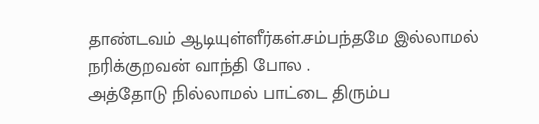தாண்டவம் ஆடியுள்ளீர்கள்.சம்பந்தமே இல்லாமல் நரிக்குறவன் வாந்தி போல .
அத்தோடு நில்லாமல் பாட்டை திரும்ப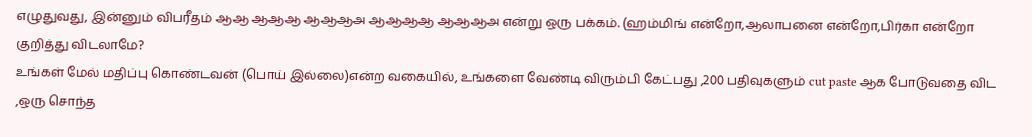எழுதுவது, இன்னும் விபரீதம் ஆஆ ஆஆஆ ஆஆஆஅ ஆஆஆஆ ஆஆஆஅ என்று ஒரு பக்கம். (ஹம்மிங் என்றோ,ஆலாபனை என்றோ,பிர்கா என்றோ குறித்து விடலாமே?
உங்கள் மேல் மதிப்பு கொண்டவன் (பொய் இல்லை)என்ற வகையில், உங்களை வேண்டி விரும்பி கேட்பது ,200 பதிவுகளும் cut paste ஆக போடுவதை விட ,ஒரு சொந்த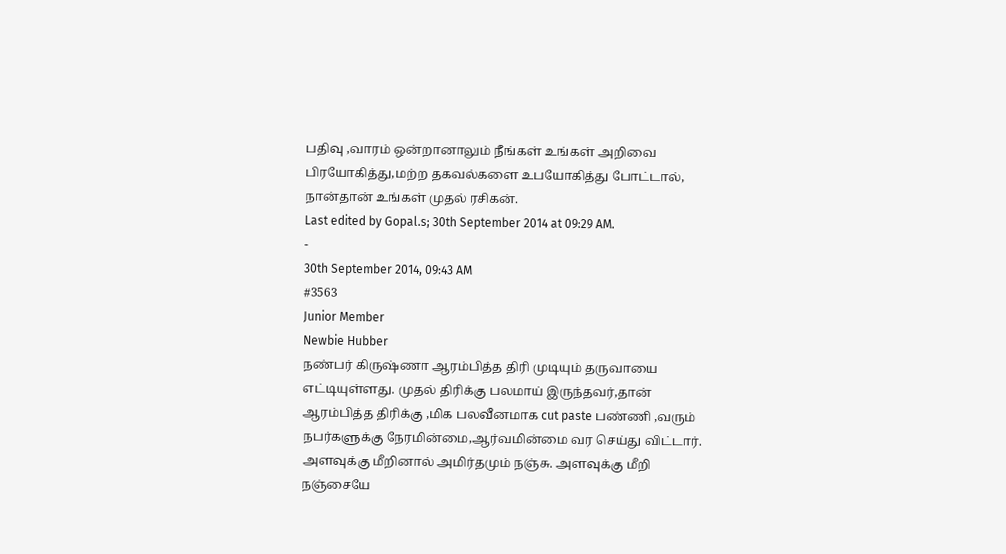பதிவு ,வாரம் ஒன்றானாலும் நீங்கள் உங்கள் அறிவை பிரயோகித்து,மற்ற தகவல்களை உபயோகித்து போட்டால், நான்தான் உங்கள் முதல் ரசிகன்.
Last edited by Gopal.s; 30th September 2014 at 09:29 AM.
-
30th September 2014, 09:43 AM
#3563
Junior Member
Newbie Hubber
நண்பர் கிருஷ்ணா ஆரம்பித்த திரி முடியும் தருவாயை எட்டியுள்ளது. முதல் திரிக்கு பலமாய் இருந்தவர்,தான் ஆரம்பித்த திரிக்கு ,மிக பலவீனமாக cut paste பண்ணி ,வரும் நபர்களுக்கு நேரமின்மை,ஆர்வமின்மை வர செய்து விட்டார். அளவுக்கு மீறினால் அமிர்தமும் நஞ்சு. அளவுக்கு மீறி நஞ்சையே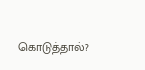கொடுத்தால்?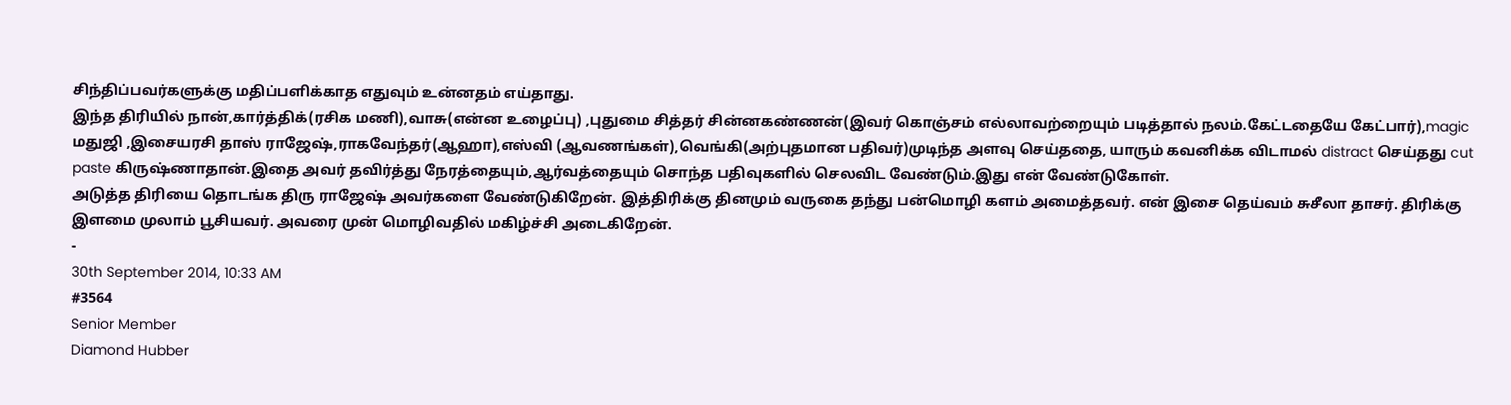சிந்திப்பவர்களுக்கு மதிப்பளிக்காத எதுவும் உன்னதம் எய்தாது.
இந்த திரியில் நான்,கார்த்திக்(ரசிக மணி),வாசு(என்ன உழைப்பு) ,புதுமை சித்தர் சின்னகண்ணன்(இவர் கொஞ்சம் எல்லாவற்றையும் படித்தால் நலம்.கேட்டதையே கேட்பார்),magic மதுஜி ,இசையரசி தாஸ் ராஜேஷ்,ராகவேந்தர்(ஆஹா),எஸ்வி (ஆவணங்கள்),வெங்கி(அற்புதமான பதிவர்)முடிந்த அளவு செய்ததை, யாரும் கவனிக்க விடாமல் distract செய்தது cut paste கிருஷ்ணாதான்.இதை அவர் தவிர்த்து நேரத்தையும்,ஆர்வத்தையும் சொந்த பதிவுகளில் செலவிட வேண்டும்.இது என் வேண்டுகோள்.
அடுத்த திரியை தொடங்க திரு ராஜேஷ் அவர்களை வேண்டுகிறேன். இத்திரிக்கு தினமும் வருகை தந்து பன்மொழி களம் அமைத்தவர். என் இசை தெய்வம் சுசீலா தாசர். திரிக்கு இளமை முலாம் பூசியவர். அவரை முன் மொழிவதில் மகிழ்ச்சி அடைகிறேன்.
-
30th September 2014, 10:33 AM
#3564
Senior Member
Diamond Hubber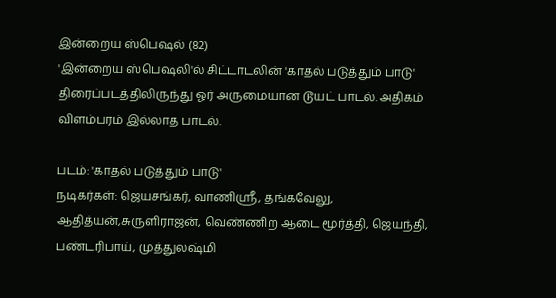இன்றைய ஸ்பெஷல் (82)
'இன்றைய ஸ்பெஷலி'ல் சிட்டாடலின் 'காதல் படுத்தும் பாடு' திரைப்படத்திலிருந்து ஓர் அருமையான டூயட் பாடல். அதிகம் விளம்பரம் இல்லாத பாடல்.

படம்: 'காதல் படுத்தும் பாடு'
நடிகர்கள்: ஜெயசங்கர், வாணிஸ்ரீ, தங்கவேலு, ஆதித்யன்,சுருளிராஜன், வெண்ணிற ஆடை மூர்த்தி, ஜெயந்தி, பண்டரிபாய், முத்துலஷ்மி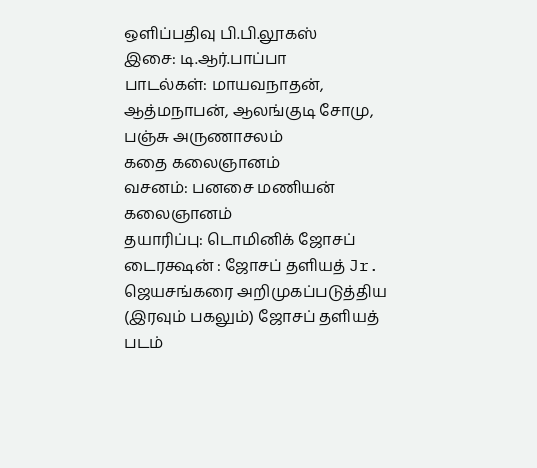ஒளிப்பதிவு பி.பி.லூகஸ்
இசை: டி.ஆர்.பாப்பா
பாடல்கள்: மாயவநாதன், ஆத்மநாபன், ஆலங்குடி சோமு, பஞ்சு அருணாசலம்
கதை கலைஞானம்
வசனம்: பனசை மணியன் கலைஞானம்
தயாரிப்பு: டொமினிக் ஜோசப்
டைரக்ஷன் : ஜோசப் தளியத் Jr.
ஜெயசங்கரை அறிமுகப்படுத்திய (இரவும் பகலும்) ஜோசப் தளியத் படம்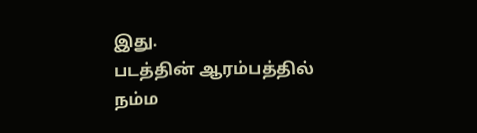இது.
படத்தின் ஆரம்பத்தில் நம்ம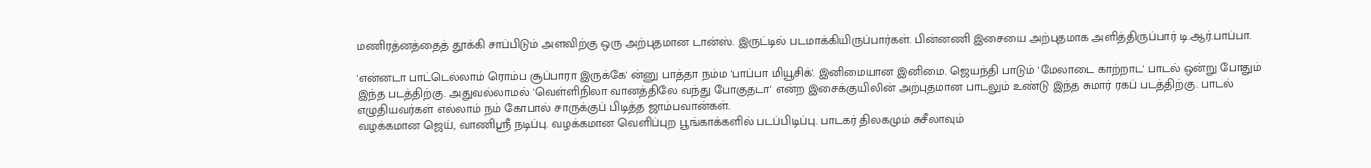மணிரத்னத்தைத் தூக்கி சாப்பிடும் அளவிற்கு ஒரு அற்புதமான டான்ஸ். இருட்டில் படமாக்கியிருப்பார்கள். பின்னணி இசையை அற்புதமாக அளித்திருப்பார் டி.ஆர்.பாப்பா.

'என்னடா பாட்டெல்லாம் ரொம்ப சூப்பாரா இருக்கே' ன்னு பாத்தா நம்ம 'பாப்பா மியூசிக்'. இனிமையான இனிமை. ஜெயந்தி பாடும் 'மேலாடை காற்றாட' பாடல் ஒன்று போதும் இந்த படத்திற்கு. அதுவல்லாமல் 'வெள்ளிநிலா வானத்திலே வந்து போகுதடா' என்ற இசைக்குயிலின் அற்புதமான பாடலும் உண்டு இந்த சுமார் ரகப் படத்திற்கு. பாடல் எழுதியவர்கள் எல்லாம் நம் கோபால் சாருக்குப் பிடித்த ஜாம்பவான்கள்.
வழக்கமான ஜெய், வாணிஸ்ரீ நடிப்பு. வழக்கமான வெளிப்புற பூங்காக்களில் படப்பிடிப்பு. பாடகர் திலகமும் சுசீலாவும்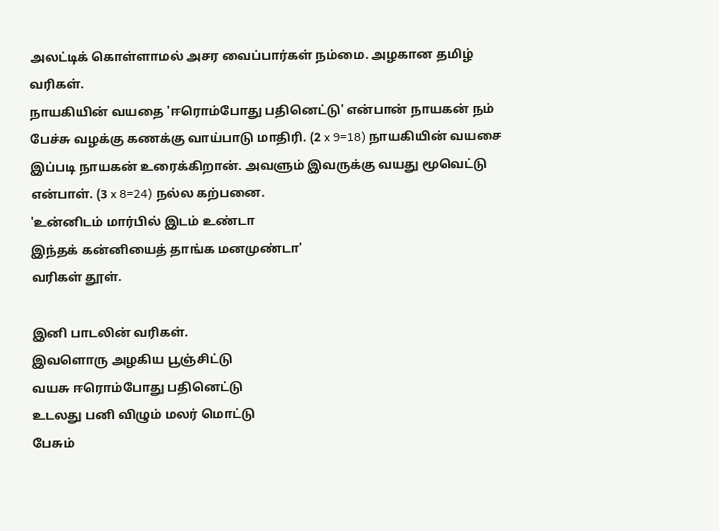அலட்டிக் கொள்ளாமல் அசர வைப்பார்கள் நம்மை. அழகான தமிழ் வரிகள்.
நாயகியின் வயதை 'ஈரொம்போது பதினெட்டு' என்பான் நாயகன் நம் பேச்சு வழக்கு கணக்கு வாய்பாடு மாதிரி. (2 x 9=18) நாயகியின் வயசை இப்படி நாயகன் உரைக்கிறான். அவளும் இவருக்கு வயது மூவெட்டு என்பாள். (3 x 8=24) நல்ல கற்பனை.
'உன்னிடம் மார்பில் இடம் உண்டா
இந்தக் கன்னியைத் தாங்க மனமுண்டா'
வரிகள் தூள்.

இனி பாடலின் வரிகள்.
இவளொரு அழகிய பூஞ்சிட்டு
வயசு ஈரொம்போது பதினெட்டு
உடலது பனி விழும் மலர் மொட்டு
பேசும்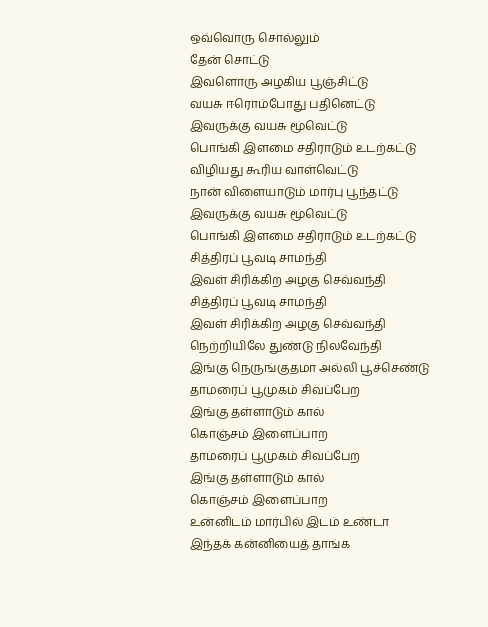ஒவ்வொரு சொல்லும்
தேன் சொட்டு
இவளொரு அழகிய பூஞ்சிட்டு
வயசு ஈரொம்போது பதினெட்டு
இவருக்கு வயசு மூவெட்டு
பொங்கி இளமை சதிராடும் உடற்கட்டு
விழியது கூரிய வாள்வெட்டு
நான் விளையாடும் மார்பு பூந்தட்டு
இவருக்கு வயசு மூவெட்டு
பொங்கி இளமை சதிராடும் உடற்கட்டு
சித்திரப் பூவடி சாமந்தி
இவள் சிரிக்கிற அழகு செவ்வந்தி
சித்திரப் பூவடி சாமந்தி
இவள் சிரிக்கிற அழகு செவ்வந்தி
நெற்றியிலே துண்டு நிலவேந்தி
இங்கு நெருங்குதமா அல்லி பூச்செண்டு
தாமரைப் பூமுகம் சிவப்பேற
இங்கு தள்ளாடும் கால்
கொஞ்சம் இளைப்பாற
தாமரைப் பூமுகம் சிவப்பேற
இங்கு தள்ளாடும் கால்
கொஞ்சம் இளைப்பாற
உன்னிடம் மார்பில் இடம் உண்டா
இந்தக் கன்னியைத் தாங்க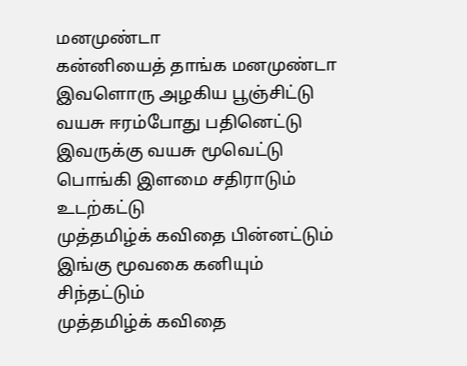மனமுண்டா
கன்னியைத் தாங்க மனமுண்டா
இவளொரு அழகிய பூஞ்சிட்டு
வயசு ஈரம்போது பதினெட்டு
இவருக்கு வயசு மூவெட்டு
பொங்கி இளமை சதிராடும் உடற்கட்டு
முத்தமிழ்க் கவிதை பின்னட்டும்
இங்கு மூவகை கனியும் சிந்தட்டும்
முத்தமிழ்க் கவிதை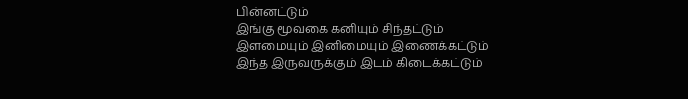பின்னட்டும்
இங்கு மூவகை கனியும் சிந்தட்டும்
இளமையும் இனிமையும் இணைக்கட்டும்
இந்த இருவருக்கும் இடம் கிடைக்கட்டும்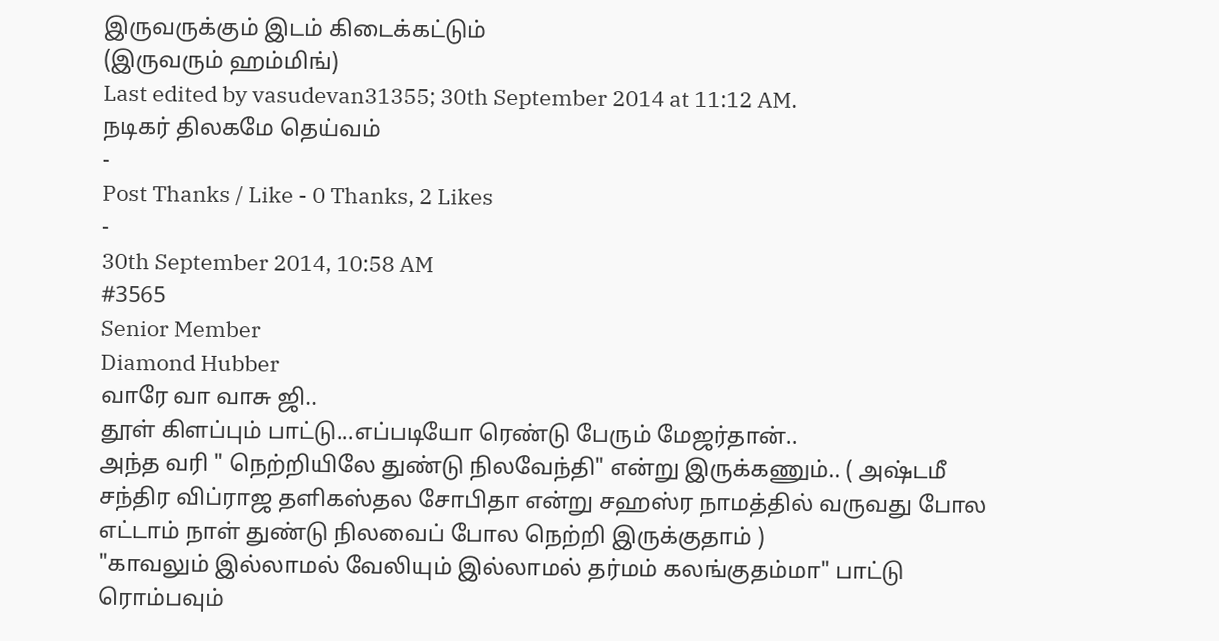இருவருக்கும் இடம் கிடைக்கட்டும்
(இருவரும் ஹம்மிங்)
Last edited by vasudevan31355; 30th September 2014 at 11:12 AM.
நடிகர் திலகமே தெய்வம்
-
Post Thanks / Like - 0 Thanks, 2 Likes
-
30th September 2014, 10:58 AM
#3565
Senior Member
Diamond Hubber
வாரே வா வாசு ஜி..
தூள் கிளப்பும் பாட்டு...எப்படியோ ரெண்டு பேரும் மேஜர்தான்..
அந்த வரி " நெற்றியிலே துண்டு நிலவேந்தி" என்று இருக்கணும்.. ( அஷ்டமீ சந்திர விப்ராஜ தளிகஸ்தல சோபிதா என்று சஹஸ்ர நாமத்தில் வருவது போல எட்டாம் நாள் துண்டு நிலவைப் போல நெற்றி இருக்குதாம் )
"காவலும் இல்லாமல் வேலியும் இல்லாமல் தர்மம் கலங்குதம்மா" பாட்டு ரொம்பவும்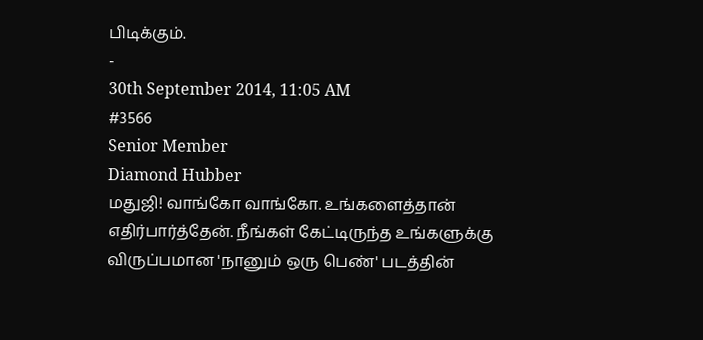பிடிக்கும்.
-
30th September 2014, 11:05 AM
#3566
Senior Member
Diamond Hubber
மதுஜி! வாங்கோ வாங்கோ. உங்களைத்தான் எதிர்பார்த்தேன். நீங்கள் கேட்டிருந்த உங்களுக்கு விருப்பமான 'நானும் ஒரு பெண்' படத்தின்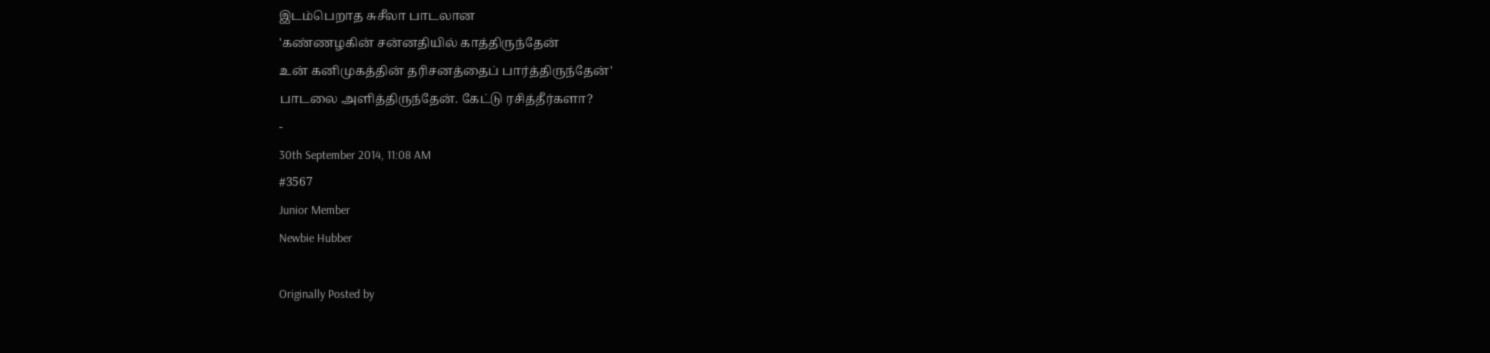இடம்பெறாத சுசீலா பாடலான
'கண்ணழகின் சன்னதியில் காத்திருந்தேன்
உன் கனிமுகத்தின் தரிசனத்தைப் பார்த்திருந்தேன்'
பாடலை அளித்திருந்தேன். கேட்டு ரசித்தீர்களா?
-
30th September 2014, 11:08 AM
#3567
Junior Member
Newbie Hubber

Originally Posted by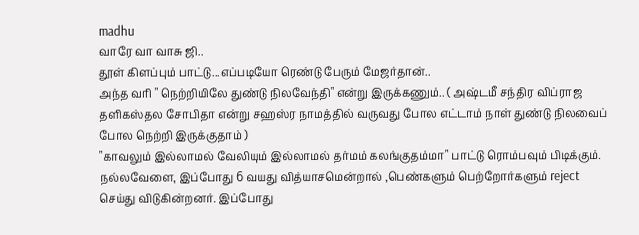madhu
வாரே வா வாசு ஜி..
தூள் கிளப்பும் பாட்டு...எப்படியோ ரெண்டு பேரும் மேஜர்தான்..
அந்த வரி " நெற்றியிலே துண்டு நிலவேந்தி" என்று இருக்கணும்.. ( அஷ்டமீ சந்திர விப்ராஜ தளிகஸ்தல சோபிதா என்று சஹஸ்ர நாமத்தில் வருவது போல எட்டாம் நாள் துண்டு நிலவைப் போல நெற்றி இருக்குதாம் )
"காவலும் இல்லாமல் வேலியும் இல்லாமல் தர்மம் கலங்குதம்மா" பாட்டு ரொம்பவும் பிடிக்கும்.
நல்லவேளை, இப்போது 6 வயது வித்யாசமென்றால் ,பெண்களும் பெற்றோர்களும் reject செய்து விடுகின்றனர். இப்போது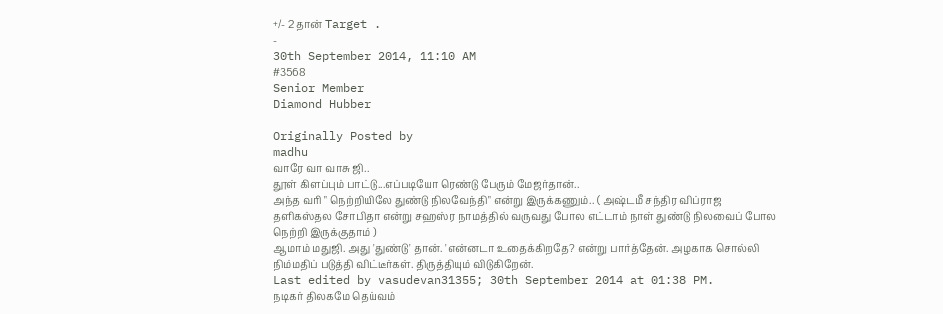+/- 2 தான் Target .
-
30th September 2014, 11:10 AM
#3568
Senior Member
Diamond Hubber

Originally Posted by
madhu
வாரே வா வாசு ஜி..
தூள் கிளப்பும் பாட்டு...எப்படியோ ரெண்டு பேரும் மேஜர்தான்..
அந்த வரி " நெற்றியிலே துண்டு நிலவேந்தி" என்று இருக்கணும்.. ( அஷ்டமீ சந்திர விப்ராஜ தளிகஸ்தல சோபிதா என்று சஹஸ்ர நாமத்தில் வருவது போல எட்டாம் நாள் துண்டு நிலவைப் போல நெற்றி இருக்குதாம் )
ஆமாம் மதுஜி. அது 'துண்டு' தான். 'என்னடா உதைக்கிறதே? என்று பார்த்தேன். அழகாக சொல்லி நிம்மதிப் படுத்தி விட்டீர்கள். திருத்தியும் விடுகிறேன்.
Last edited by vasudevan31355; 30th September 2014 at 01:38 PM.
நடிகர் திலகமே தெய்வம்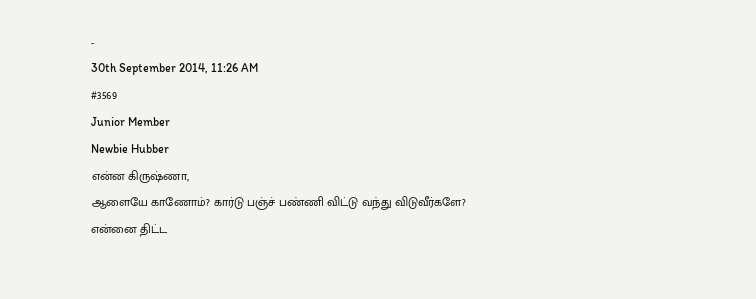-
30th September 2014, 11:26 AM
#3569
Junior Member
Newbie Hubber
என்ன கிருஷ்ணா,
ஆளையே காணோம்? கார்டு பஞ்ச் பண்ணி விட்டு வந்து விடுவீர்களே?
என்னை திட்ட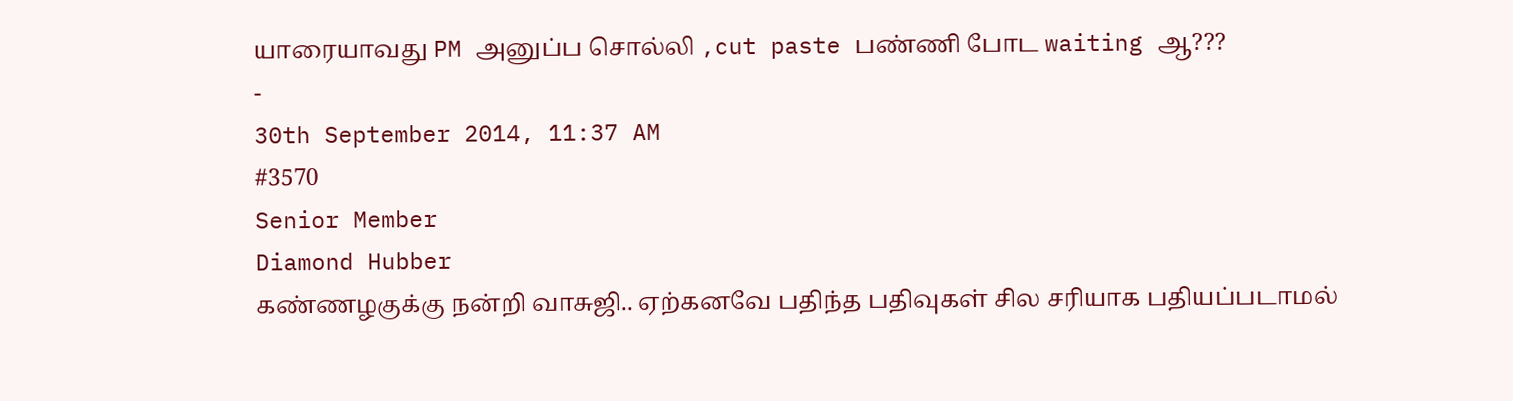யாரையாவது PM அனுப்ப சொல்லி ,cut paste பண்ணி போட waiting ஆ???
-
30th September 2014, 11:37 AM
#3570
Senior Member
Diamond Hubber
கண்ணழகுக்கு நன்றி வாசுஜி.. ஏற்கனவே பதிந்த பதிவுகள் சில சரியாக பதியப்படாமல்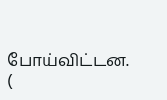போய்விட்டன. (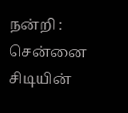நன்றி : சென்னை சிடியின்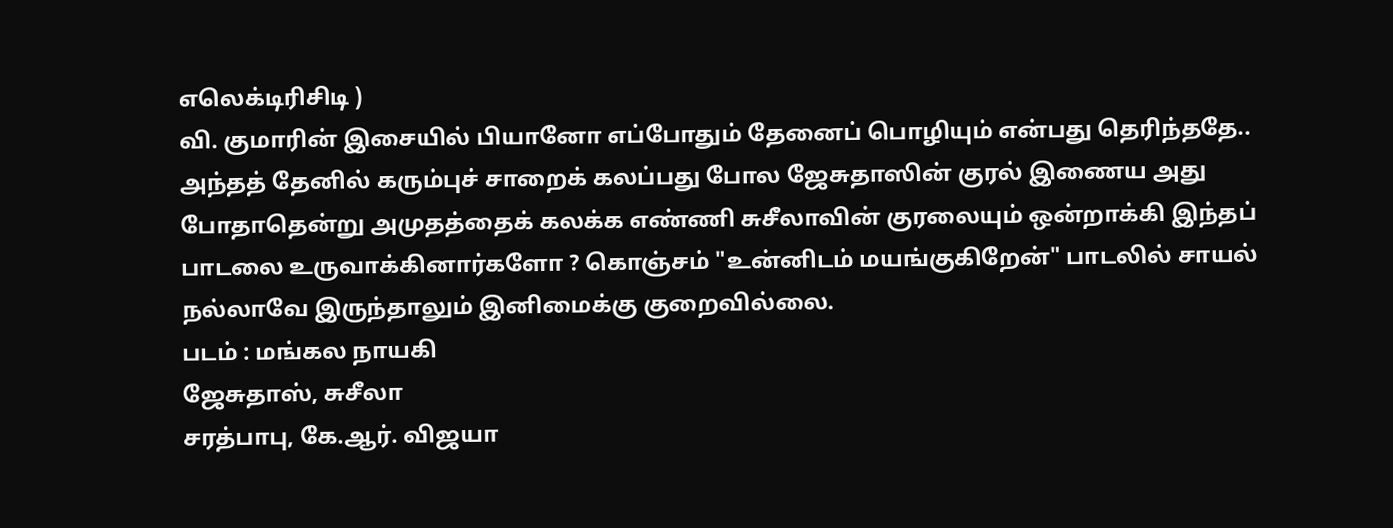எலெக்டிரிசிடி )
வி. குமாரின் இசையில் பியானோ எப்போதும் தேனைப் பொழியும் என்பது தெரிந்ததே.. அந்தத் தேனில் கரும்புச் சாறைக் கலப்பது போல ஜேசுதாஸின் குரல் இணைய அது போதாதென்று அமுதத்தைக் கலக்க எண்ணி சுசீலாவின் குரலையும் ஒன்றாக்கி இந்தப் பாடலை உருவாக்கினார்களோ ? கொஞ்சம் "உன்னிடம் மயங்குகிறேன்" பாடலில் சாயல் நல்லாவே இருந்தாலும் இனிமைக்கு குறைவில்லை.
படம் : மங்கல நாயகி
ஜேசுதாஸ், சுசீலா
சரத்பாபு, கே.ஆர். விஜயா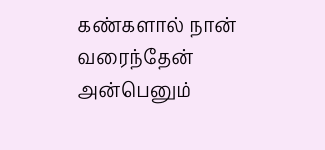கண்களால் நான் வரைந்தேன் அன்பெனும்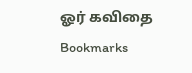ஓர் கவிதை
Bookmarks